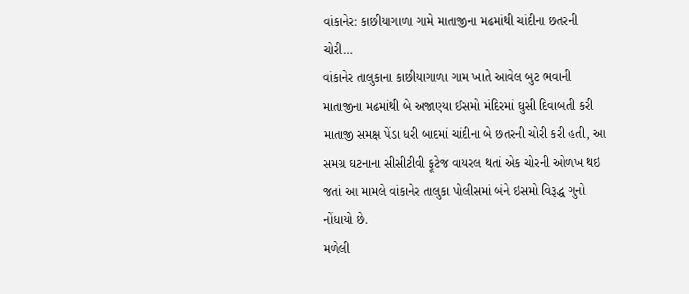વાંકાનેર: કાછીયાગાળા ગામે માતાજીના મઢમાંથી ચાંદીના છતરની ચોરી…
વાંકાનેર તાલુકાના કાછીયાગાળા ગામ ખાતે આવેલ બુટ ભવાની માતાજીના મઢમાંથી બે અજાણ્યા ઈસમો મંદિરમાં ઘુસી દિવાબતી કરી માતાજી સમક્ષ પેંડા ધરી બાદમાં ચાંદીના બે છતરની ચોરી કરી હતી, આ સમગ્ર ઘટનાના સીસીટીવી ફૂટેજ વાયરલ થતાં એક ચોરની ઓળખ થઇ જતાં આ મામલે વાંકાનેર તાલુકા પોલીસમાં બંને ઇસમો વિરૂદ્ધ ગુનો નોંધાયો છે.
મળેલી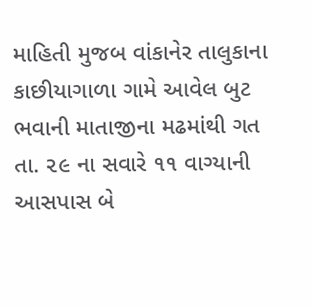માહિતી મુજબ વાંકાનેર તાલુકાના કાછીયાગાળા ગામે આવેલ બુટ ભવાની માતાજીના મઢમાંથી ગત તા. ૨૯ ના સવારે ૧૧ વાગ્યાની આસપાસ બે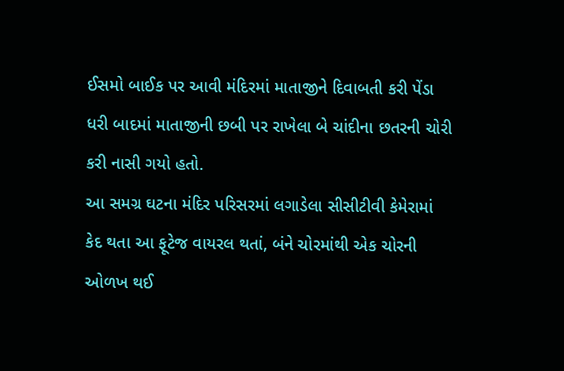ઈસમો બાઈક પર આવી મંદિરમાં માતાજીને દિવાબતી કરી પેંડા ધરી બાદમાં માતાજીની છબી પર રાખેલા બે ચાંદીના છતરની ચોરી કરી નાસી ગયો હતો.
આ સમગ્ર ઘટના મંદિર પરિસરમાં લગાડેલા સીસીટીવી કેમેરામાં કેદ થતા આ ફૂટેજ વાયરલ થતાં, બંને ચોરમાંથી એક ચોરની ઓળખ થઈ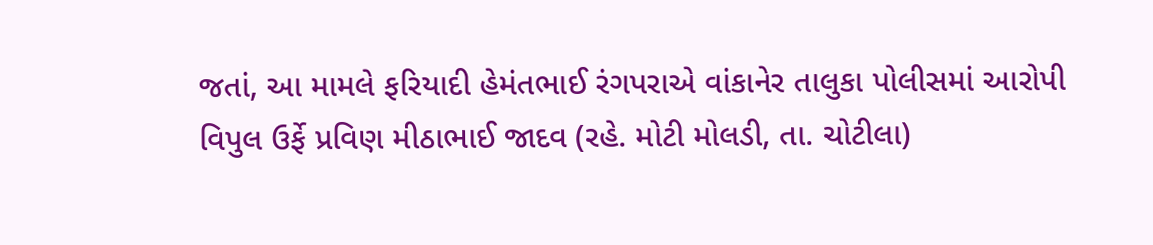જતાં, આ મામલે ફરિયાદી હેમંતભાઈ રંગપરાએ વાંકાનેર તાલુકા પોલીસમાં આરોપી વિપુલ ઉર્ફે પ્રવિણ મીઠાભાઈ જાદવ (રહે. મોટી મોલડી, તા. ચોટીલા)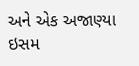અને એક અજાણ્યા ઇસમ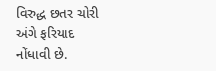વિરુદ્ધ છતર ચોરી અંગે ફરિયાદ નોંધાવી છે.